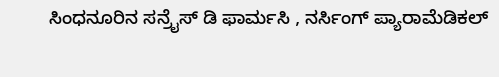ಸಿಂಧನೂರಿನ ಸನ್ರೈಸ್ ಡಿ ಫಾರ್ಮಸಿ , ನರ್ಸಿಂಗ್ ಪ್ಯಾರಾಮೆಡಿಕಲ್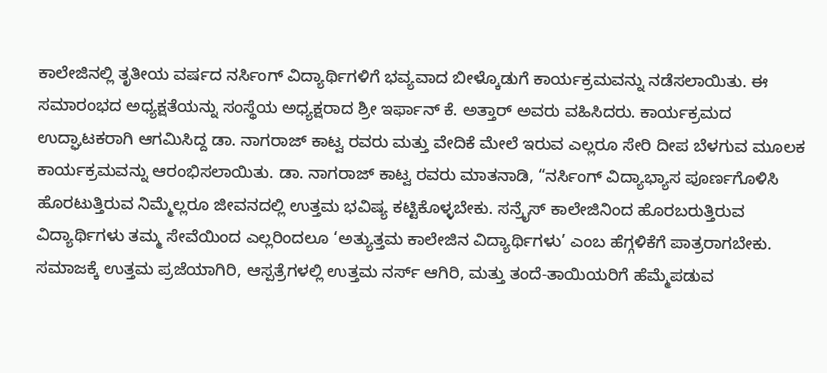ಕಾಲೇಜಿನಲ್ಲಿ ತೃತೀಯ ವರ್ಷದ ನರ್ಸಿಂಗ್ ವಿದ್ಯಾರ್ಥಿಗಳಿಗೆ ಭವ್ಯವಾದ ಬೀಳ್ಕೊಡುಗೆ ಕಾರ್ಯಕ್ರಮವನ್ನು ನಡೆಸಲಾಯಿತು. ಈ ಸಮಾರಂಭದ ಅಧ್ಯಕ್ಷತೆಯನ್ನು ಸಂಸ್ಥೆಯ ಅಧ್ಯಕ್ಷರಾದ ಶ್ರೀ ಇರ್ಫಾನ್ ಕೆ. ಅತ್ತಾರ್ ಅವರು ವಹಿಸಿದರು. ಕಾರ್ಯಕ್ರಮದ ಉದ್ಘಾಟಕರಾಗಿ ಆಗಮಿಸಿದ್ದ ಡಾ. ನಾಗರಾಜ್ ಕಾಟ್ವ ರವರು ಮತ್ತು ವೇದಿಕೆ ಮೇಲೆ ಇರುವ ಎಲ್ಲರೂ ಸೇರಿ ದೀಪ ಬೆಳಗುವ ಮೂಲಕ ಕಾರ್ಯಕ್ರಮವನ್ನು ಆರಂಭಿಸಲಾಯಿತು. ಡಾ. ನಾಗರಾಜ್ ಕಾಟ್ವ ರವರು ಮಾತನಾಡಿ, “ನರ್ಸಿಂಗ್ ವಿದ್ಯಾಭ್ಯಾಸ ಪೂರ್ಣಗೊಳಿಸಿ ಹೊರಟುತ್ತಿರುವ ನಿಮ್ಮೆಲ್ಲರೂ ಜೀವನದಲ್ಲಿ ಉತ್ತಮ ಭವಿಷ್ಯ ಕಟ್ಟಿಕೊಳ್ಳಬೇಕು. ಸನ್ರೈಸ್ ಕಾಲೇಜಿನಿಂದ ಹೊರಬರುತ್ತಿರುವ ವಿದ್ಯಾರ್ಥಿಗಳು ತಮ್ಮ ಸೇವೆಯಿಂದ ಎಲ್ಲರಿಂದಲೂ ‘ಅತ್ಯುತ್ತಮ ಕಾಲೇಜಿನ ವಿದ್ಯಾರ್ಥಿಗಳು’ ಎಂಬ ಹೆಗ್ಗಳಿಕೆಗೆ ಪಾತ್ರರಾಗಬೇಕು. ಸಮಾಜಕ್ಕೆ ಉತ್ತಮ ಪ್ರಜೆಯಾಗಿರಿ, ಆಸ್ಪತ್ರೆಗಳಲ್ಲಿ ಉತ್ತಮ ನರ್ಸ್ ಆಗಿರಿ, ಮತ್ತು ತಂದೆ-ತಾಯಿಯರಿಗೆ ಹೆಮ್ಮೆಪಡುವ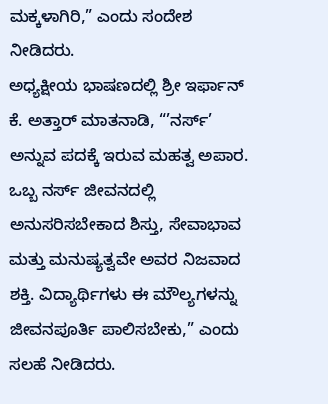ಮಕ್ಕಳಾಗಿರಿ,” ಎಂದು ಸಂದೇಶ ನೀಡಿದರು.
ಅಧ್ಯಕ್ಷೀಯ ಭಾಷಣದಲ್ಲಿ ಶ್ರೀ ಇರ್ಫಾನ್ ಕೆ. ಅತ್ತಾರ್ ಮಾತನಾಡಿ, “’ನರ್ಸ್’ ಅನ್ನುವ ಪದಕ್ಕೆ ಇರುವ ಮಹತ್ವ ಅಪಾರ. ಒಬ್ಬ ನರ್ಸ್ ಜೀವನದಲ್ಲಿ ಅನುಸರಿಸಬೇಕಾದ ಶಿಸ್ತು, ಸೇವಾಭಾವ ಮತ್ತು ಮನುಷ್ಯತ್ವವೇ ಅವರ ನಿಜವಾದ ಶಕ್ತಿ. ವಿದ್ಯಾರ್ಥಿಗಳು ಈ ಮೌಲ್ಯಗಳನ್ನು ಜೀವನಪೂರ್ತಿ ಪಾಲಿಸಬೇಕು,” ಎಂದು ಸಲಹೆ ನೀಡಿದರು.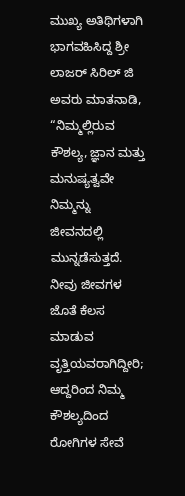ಮುಖ್ಯ ಅತಿಥಿಗಳಾಗಿ ಭಾಗವಹಿಸಿದ್ದ ಶ್ರೀ ಲಾಜರ್ ಸಿರಿಲ್ ಜಿ ಅವರು ಮಾತನಾಡಿ,
“ನಿಮ್ಮಲ್ಲಿರುವ ಕೌಶಲ್ಯ, ಜ್ಞಾನ ಮತ್ತು ಮನುಷ್ಯತ್ವವೇ ನಿಮ್ಮನ್ನು ಜೀವನದಲ್ಲಿ ಮುನ್ನಡೆಸುತ್ತದೆ. ನೀವು ಜೀವಗಳ ಜೊತೆ ಕೆಲಸ ಮಾಡುವ ವೃತ್ತಿಯವರಾಗಿದ್ದೀರಿ; ಆದ್ದರಿಂದ ನಿಮ್ಮ ಕೌಶಲ್ಯದಿಂದ ರೋಗಿಗಳ ಸೇವೆ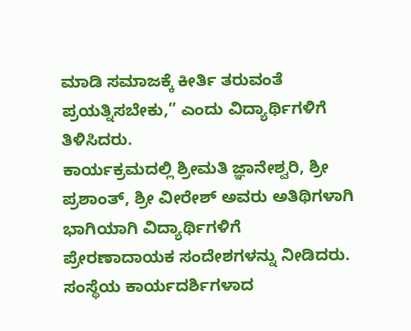ಮಾಡಿ ಸಮಾಜಕ್ಕೆ ಕೀರ್ತಿ ತರುವಂತೆ ಪ್ರಯತ್ನಿಸಬೇಕು,” ಎಂದು ವಿದ್ಯಾರ್ಥಿಗಳಿಗೆ ತಿಳಿಸಿದರು.
ಕಾರ್ಯಕ್ರಮದಲ್ಲಿ ಶ್ರೀಮತಿ ಜ್ಞಾನೇಶ್ವರಿ, ಶ್ರೀ ಪ್ರಶಾಂತ್, ಶ್ರೀ ವೀರೇಶ್ ಅವರು ಅತಿಥಿಗಳಾಗಿ ಭಾಗಿಯಾಗಿ ವಿದ್ಯಾರ್ಥಿಗಳಿಗೆ ಪ್ರೇರಣಾದಾಯಕ ಸಂದೇಶಗಳನ್ನು ನೀಡಿದರು.
ಸಂಸ್ಥೆಯ ಕಾರ್ಯದರ್ಶಿಗಳಾದ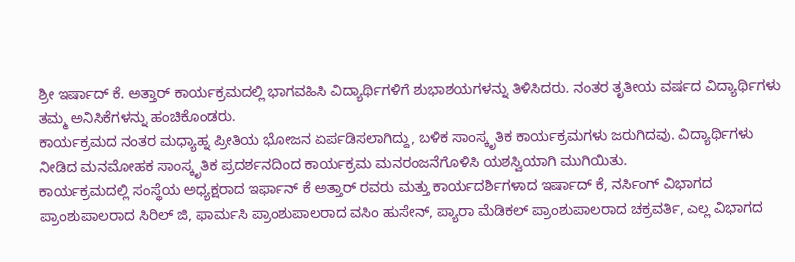ಶ್ರೀ ಇರ್ಷಾದ್ ಕೆ. ಅತ್ತಾರ್ ಕಾರ್ಯಕ್ರಮದಲ್ಲಿ ಭಾಗವಹಿಸಿ ವಿದ್ಯಾರ್ಥಿಗಳಿಗೆ ಶುಭಾಶಯಗಳನ್ನು ತಿಳಿಸಿದರು. ನಂತರ ತೃತೀಯ ವರ್ಷದ ವಿದ್ಯಾರ್ಥಿಗಳು ತಮ್ಮ ಅನಿಸಿಕೆಗಳನ್ನು ಹಂಚಿಕೊಂಡರು.
ಕಾರ್ಯಕ್ರಮದ ನಂತರ ಮಧ್ಯಾಹ್ನ ಪ್ರೀತಿಯ ಭೋಜನ ಏರ್ಪಡಿಸಲಾಗಿದ್ದು, ಬಳಿಕ ಸಾಂಸ್ಕೃತಿಕ ಕಾರ್ಯಕ್ರಮಗಳು ಜರುಗಿದವು. ವಿದ್ಯಾರ್ಥಿಗಳು ನೀಡಿದ ಮನಮೋಹಕ ಸಾಂಸ್ಕೃತಿಕ ಪ್ರದರ್ಶನದಿಂದ ಕಾರ್ಯಕ್ರಮ ಮನರಂಜನೆಗೊಳಿಸಿ ಯಶಸ್ವಿಯಾಗಿ ಮುಗಿಯಿತು.
ಕಾರ್ಯಕ್ರಮದಲ್ಲಿ ಸಂಸ್ಥೆಯ ಅಧ್ಯಕ್ಷರಾದ ಇರ್ಫಾನ್ ಕೆ ಅತ್ತಾರ್ ರವರು ಮತ್ತು ಕಾರ್ಯದರ್ಶಿಗಳಾದ ಇರ್ಷಾದ್ ಕೆ, ನರ್ಸಿಂಗ್ ವಿಭಾಗದ ಪ್ರಾಂಶುಪಾಲರಾದ ಸಿರಿಲ್ ಜಿ, ಫಾರ್ಮಸಿ ಪ್ರಾಂಶುಪಾಲರಾದ ವಸಿಂ ಹುಸೇನ್, ಪ್ಯಾರಾ ಮೆಡಿಕಲ್ ಪ್ರಾಂಶುಪಾಲರಾದ ಚಕ್ರವರ್ತಿ, ಎಲ್ಲ ವಿಭಾಗದ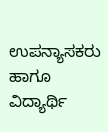ಉಪನ್ಯಾಸಕರು ಹಾಗೂ ವಿದ್ಯಾರ್ಥಿ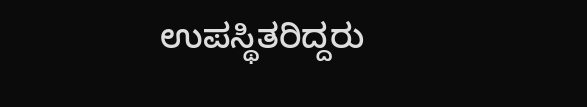ಉಪಸ್ಥಿತರಿದ್ದರು